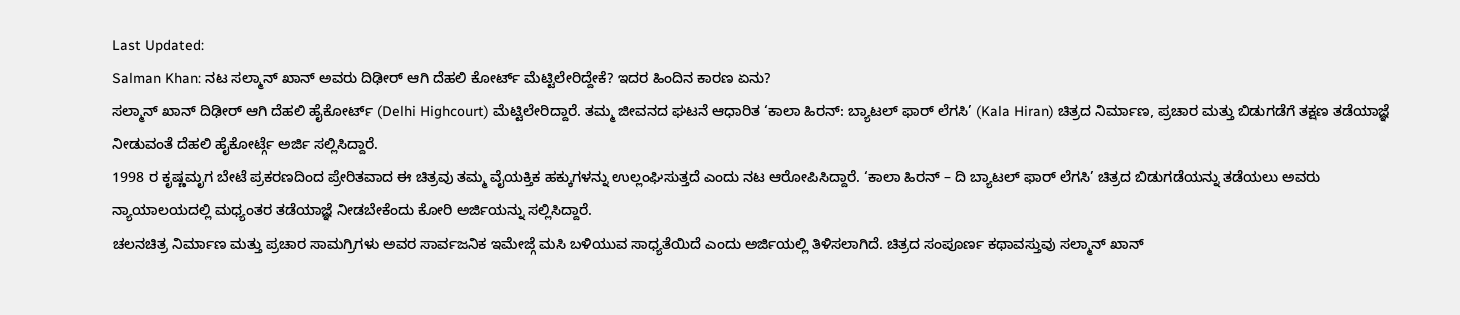Last Updated:
Salman Khan: ನಟ ಸಲ್ಮಾನ್ ಖಾನ್ ಅವರು ದಿಢೀರ್ ಆಗಿ ದೆಹಲಿ ಕೋರ್ಟ್ ಮೆಟ್ಟಿಲೇರಿದ್ದೇಕೆ? ಇದರ ಹಿಂದಿನ ಕಾರಣ ಏನು?
ಸಲ್ಮಾನ್ ಖಾನ್ ದಿಢೀರ್ ಆಗಿ ದೆಹಲಿ ಹೈಕೋರ್ಟ್ (Delhi Highcourt) ಮೆಟ್ಟಿಲೇರಿದ್ದಾರೆ. ತಮ್ಮ ಜೀವನದ ಘಟನೆ ಆಧಾರಿತ ‘ಕಾಲಾ ಹಿರನ್: ಬ್ಯಾಟಲ್ ಫಾರ್ ಲೆಗಸಿ’ (Kala Hiran) ಚಿತ್ರದ ನಿರ್ಮಾಣ, ಪ್ರಚಾರ ಮತ್ತು ಬಿಡುಗಡೆಗೆ ತಕ್ಷಣ ತಡೆಯಾಜ್ಞೆ ನೀಡುವಂತೆ ದೆಹಲಿ ಹೈಕೋರ್ಟ್ಗೆ ಅರ್ಜಿ ಸಲ್ಲಿಸಿದ್ದಾರೆ.
1998 ರ ಕೃಷ್ಣಮೃಗ ಬೇಟೆ ಪ್ರಕರಣದಿಂದ ಪ್ರೇರಿತವಾದ ಈ ಚಿತ್ರವು ತಮ್ಮ ವೈಯಕ್ತಿಕ ಹಕ್ಕುಗಳನ್ನು ಉಲ್ಲಂಘಿಸುತ್ತದೆ ಎಂದು ನಟ ಆರೋಪಿಸಿದ್ದಾರೆ. ‘ಕಾಲಾ ಹಿರನ್ – ದಿ ಬ್ಯಾಟಲ್ ಫಾರ್ ಲೆಗಸಿ’ ಚಿತ್ರದ ಬಿಡುಗಡೆಯನ್ನು ತಡೆಯಲು ಅವರು ನ್ಯಾಯಾಲಯದಲ್ಲಿ ಮಧ್ಯಂತರ ತಡೆಯಾಜ್ಞೆ ನೀಡಬೇಕೆಂದು ಕೋರಿ ಅರ್ಜಿಯನ್ನು ಸಲ್ಲಿಸಿದ್ದಾರೆ.
ಚಲನಚಿತ್ರ ನಿರ್ಮಾಣ ಮತ್ತು ಪ್ರಚಾರ ಸಾಮಗ್ರಿಗಳು ಅವರ ಸಾರ್ವಜನಿಕ ಇಮೇಜ್ಗೆ ಮಸಿ ಬಳಿಯುವ ಸಾಧ್ಯತೆಯಿದೆ ಎಂದು ಅರ್ಜಿಯಲ್ಲಿ ತಿಳಿಸಲಾಗಿದೆ. ಚಿತ್ರದ ಸಂಪೂರ್ಣ ಕಥಾವಸ್ತುವು ಸಲ್ಮಾನ್ ಖಾನ್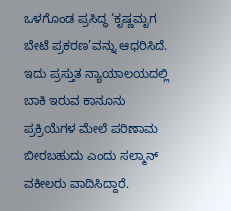ಒಳಗೊಂಡ ಪ್ರಸಿದ್ಧ ‘ಕೃಷ್ಣಮೃಗ ಬೇಟೆ ಪ್ರಕರಣ’ವನ್ನು ಆಧರಿಸಿದೆ.
ಇದು ಪ್ರಸ್ತುತ ನ್ಯಾಯಾಲಯದಲ್ಲಿ ಬಾಕಿ ಇರುವ ಕಾನೂನು ಪ್ರಕ್ರಿಯೆಗಳ ಮೇಲೆ ಪರಿಣಾಮ ಬೀರಬಹುದು ಎಂದು ಸಲ್ಮಾನ್ ವಕೀಲರು ವಾದಿಸಿದ್ದಾರೆ.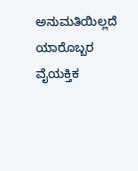ಅನುಮತಿಯಿಲ್ಲದೆ ಯಾರೊಬ್ಬರ ವೈಯಕ್ತಿಕ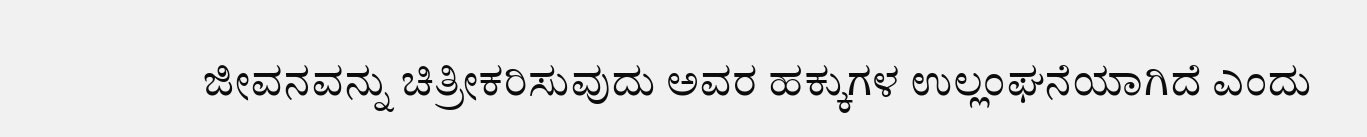ಜೀವನವನ್ನು ಚಿತ್ರೀಕರಿಸುವುದು ಅವರ ಹಕ್ಕುಗಳ ಉಲ್ಲಂಘನೆಯಾಗಿದೆ ಎಂದು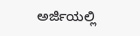ಅರ್ಜಿಯಲ್ಲಿ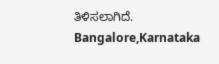ತಿಳಿಸಲಾಗಿದೆ.
Bangalore,Karnataka